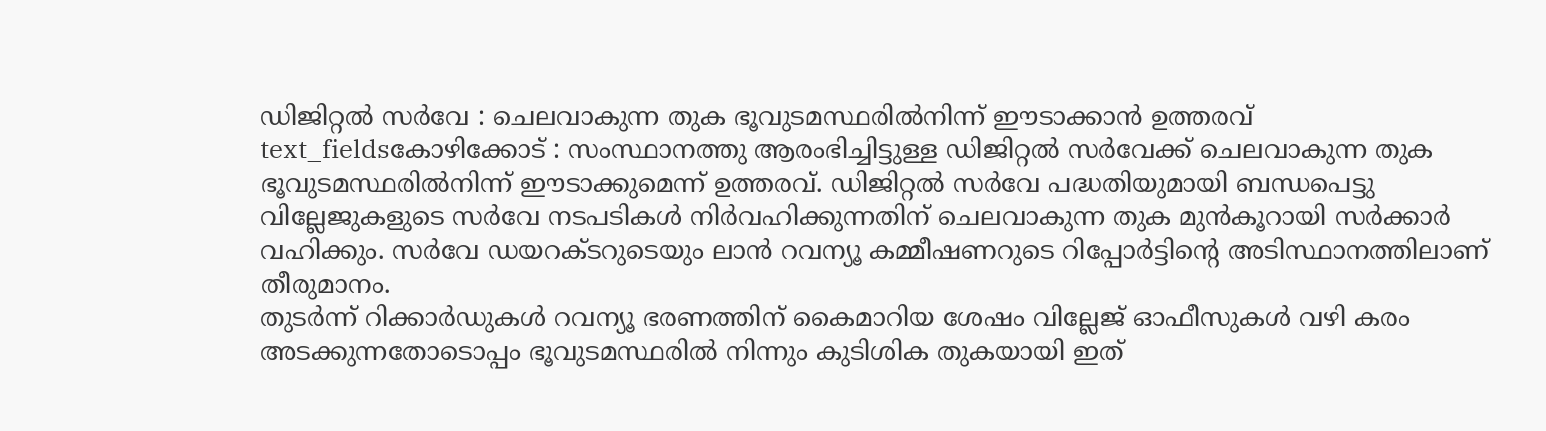ഡിജിറ്റൽ സർവേ : ചെലവാകുന്ന തുക ഭൂവുടമസ്ഥരിൽനിന്ന് ഈടാക്കാൻ ഉത്തരവ്
text_fieldsകോഴിക്കോട് : സംസ്ഥാനത്തു ആരംഭിച്ചിട്ടുള്ള ഡിജിറ്റൽ സർവേക്ക് ചെലവാകുന്ന തുക ഭൂവുടമസ്ഥരിൽനിന്ന് ഈടാക്കുമെന്ന് ഉത്തരവ്. ഡിജിറ്റൽ സർവേ പദ്ധതിയുമായി ബന്ധപെട്ടു വില്ലേജുകളുടെ സർവേ നടപടികൾ നിർവഹിക്കുന്നതിന് ചെലവാകുന്ന തുക മുൻകൂറായി സർക്കാർ വഹിക്കും. സർവേ ഡയറക്ടറുടെയും ലാൻ റവന്യൂ കമ്മീഷണറുടെ റിപ്പോർട്ടിന്റെ അടിസ്ഥാനത്തിലാണ് തീരുമാനം.
തുടർന്ന് റിക്കാർഡുകൾ റവന്യൂ ഭരണത്തിന് കൈമാറിയ ശേഷം വില്ലേജ് ഓഫീസുകൾ വഴി കരം അടക്കുന്നതോടൊപ്പം ഭൂവുടമസ്ഥരിൽ നിന്നും കുടിശിക തുകയായി ഇത്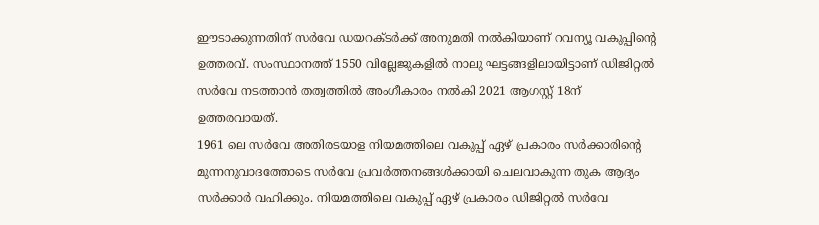ഈടാക്കുന്നതിന് സർവേ ഡയറക്ടർക്ക് അനുമതി നൽകിയാണ് റവന്യൂ വകുപ്പിന്റെ ഉത്തരവ്. സംസ്ഥാനത്ത് 1550 വില്ലേജുകളിൽ നാലു ഘട്ടങ്ങളിലായിട്ടാണ് ഡിജിറ്റൽ സർവേ നടത്താൻ തത്വത്തിൽ അംഗീകാരം നൽകി 2021 ആഗസ്റ്റ് 18ന് ഉത്തരവായത്.
1961 ലെ സർവേ അതിരടയാള നിയമത്തിലെ വകുപ്പ് ഏഴ് പ്രകാരം സർക്കാരിന്റെ മുന്നനുവാദത്തോടെ സർവേ പ്രവർത്തനങ്ങൾക്കായി ചെലവാകുന്ന തുക ആദ്യം സർക്കാർ വഹിക്കും. നിയമത്തിലെ വകുപ്പ് ഏഴ് പ്രകാരം ഡിജിറ്റൽ സർവേ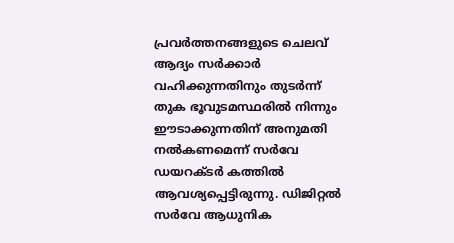പ്രവർത്തനങ്ങളുടെ ചെലവ് ആദ്യം സർക്കാർ വഹിക്കുന്നതിനും തുടർന്ന് തുക ഭൂവുടമസ്ഥരിൽ നിന്നും ഈടാക്കുന്നതിന് അനുമതി നൽകണമെന്ന് സർവേ ഡയറക്ടർ കത്തിൽ ആവശ്യപ്പെട്ടിരുന്നു. ഡിജിറ്റൽ സർവേ ആധുനിക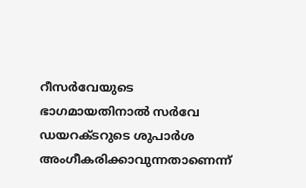റീസർവേയുടെ ഭാഗമായതിനാൽ സർവേ ഡയറക്ടറുടെ ശുപാർശ അംഗീകരിക്കാവുന്നതാണെന്ന്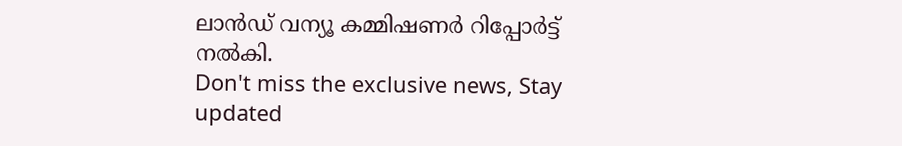ലാൻഡ് വന്യൂ കമ്മിഷണർ റിപ്പോർട്ട് നൽകി.
Don't miss the exclusive news, Stay updated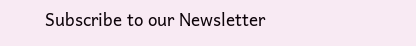Subscribe to our Newsletter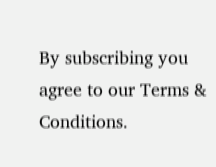By subscribing you agree to our Terms & Conditions.